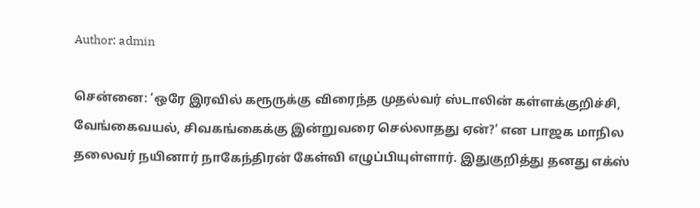Author: admin

சென்னை: ‘ஒரே இரவில் கரூருக்கு விரைந்த முதல்வர் ஸ்டாலின் கள்ளக்குறிச்சி, வேங்கைவயல், சிவகங்கைக்கு இன்றுவரை செல்லாதது ஏன்?’ என பாஜக மாநில தலைவர் நயினார் நாகேந்திரன் கேள்வி எழுப்பியுள்ளார். இதுகுறித்து தனது எக்ஸ்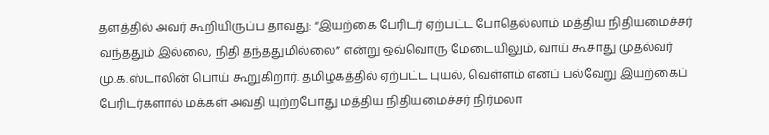தளத்தில் அவர் கூறியிருப்ப தாவது: “இயற்கை பேரிடர் ஏற்பட்ட போதெல்லாம் மத்திய நிதியமைச்சர் வந்ததும் இல்லை, நிதி தந்ததுமில்லை” என்று ஒவ்வொரு மேடையிலும், வாய் கூசாது முதல்வர் மு.க.ஸ்டாலின் பொய் கூறுகிறார். தமிழகத்தில் ஏற்பட்ட புயல், வெள்ளம் எனப் பல்வேறு இயற்கைப் பேரிடர்களால் மக்கள் அவதி யுற்றபோது மத்திய நிதியமைச்சர் நிர்மலா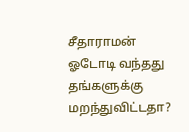சீதாராமன் ஓடோடி வந்தது தங்களுக்கு மறந்துவிட்டதா?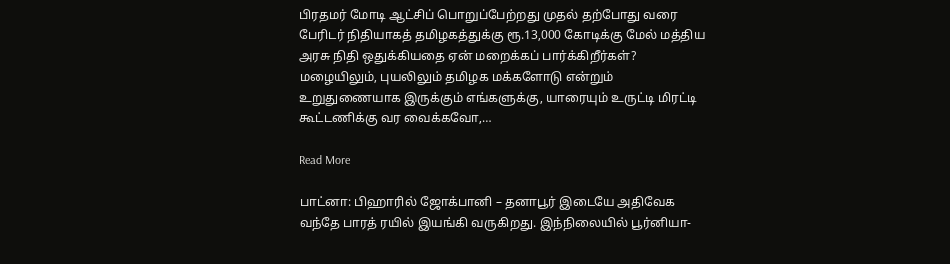பிரதமர் மோடி ஆட்சிப் பொறுப்பேற்றது முதல் தற்போது வரை பேரிடர் நிதியாகத் தமிழகத்துக்கு ரூ.13,000 கோடிக்கு மேல் மத்திய அரசு நிதி ஒதுக்கியதை ஏன் மறைக்கப் பார்க்கிறீர்கள்? மழையிலும், புயலிலும் தமிழக மக்களோடு என்றும் உறுதுணையாக இருக்கும் எங்களுக்கு, யாரையும் உருட்டி மிரட்டி கூட்டணிக்கு வர வைக்கவோ,…

Read More

பாட்னா: பிஹாரில் ஜோக்பானி – தனாபூர் இடையே அதிவேக வந்தே பாரத் ரயில் இயங்கி வருகிறது. இந்நிலையில் பூர்னியா-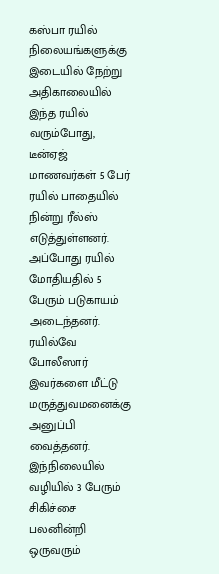கஸ்பா ரயில் நிலையங்களுக்கு இடையில் நேற்று அதிகாலையில் இந்த ரயில் வரும்போது, டீன்ஏஜ் மாணவர்கள் 5 பேர் ரயில் பாதையில் நின்று ரீல்ஸ் எடுத்துள்ளனர். அப்போது ரயில் மோதியதில் 5 பேரும் படுகாயம் அடைந்தனர். ரயில்வே போலீஸார் இவர்களை மீட்டு மருத்துவமனைக்கு அனுப்பி வைத்தனர். இந்நிலையில் வழியில் 3 பேரும் சிகிச்சை பலனின்றி ஒருவரும்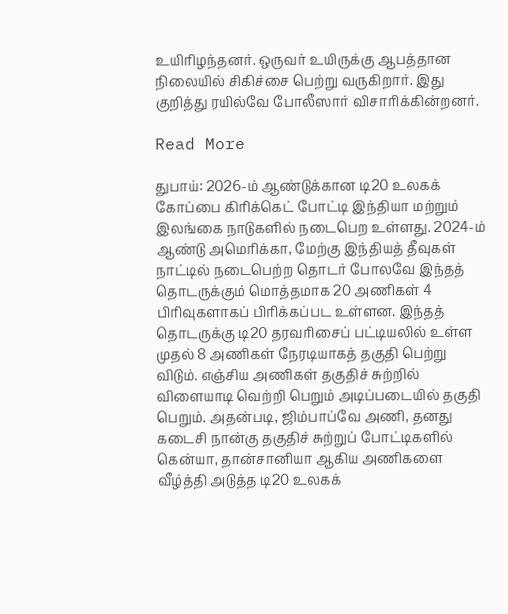உயிரிழந்தனர். ஒருவர் உயிருக்கு ஆபத்தான நிலையில் சிகிச்சை பெற்று வருகிறார். இது குறித்து ரயில்வே போலீஸார் விசாரிக்கின்றனர்.

Read More

துபாய்: 2026-ம் ஆண்டுக்கான டி20 உலகக் கோப்பை கிரிக்கெட் போட்டி இந்தியா மற்றும் இலங்கை நாடுகளில் நடைபெற உள்ளது. 2024-ம் ஆண்டு அமெரிக்கா, மேற்கு இந்தியத் தீவுகள் நாட்டில் நடைபெற்ற தொடர் போலவே இந்தத் தொடருக்கும் மொத்தமாக 20 அணிகள் 4 பிரிவுகளாகப் பிரிக்கப்பட உள்ளன. இந்தத் தொடருக்கு டி20 தரவரிசைப் பட்டியலில் உள்ள முதல் 8 அணிகள் நேரடியாகத் தகுதி பெற்று விடும். எஞ்சிய அணிகள் தகுதிச் சுற்றில் விளையாடி வெற்றி பெறும் அடிப்படையில் தகுதி பெறும். அதன்படி, ஜிம்பாப்வே அணி, தனது கடைசி நான்கு தகுதிச் சுற்றுப் போட்டிகளில் கென்யா, தான்சானியா ஆகிய அணிகளை வீழ்த்தி அடுத்த டி20 உலகக்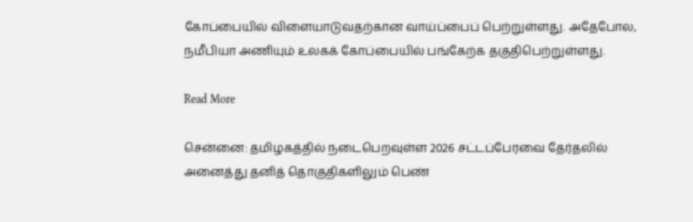கோப்பையில் விளையாடுவதற்கான வாய்ப்பைப் பெற்றுள்ளது. அதேபோல, நமீபியா அணியும் உலகக் கோப்பையில் பங்கேற்க தகுதிபெற்றுள்ளது.

Read More

சென்னை: தமிழகத்தில் நடைபெறவுள்ள 2026 சட்டப்பேரவை தேர்தலில் அனைத்து தனித் தொகுதிகளிலும் பெண்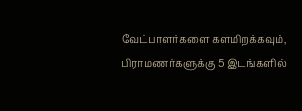வேட்பாளர்களை களமிறக்கவும், பிராமணர்களுக்கு 5 இடங்களில்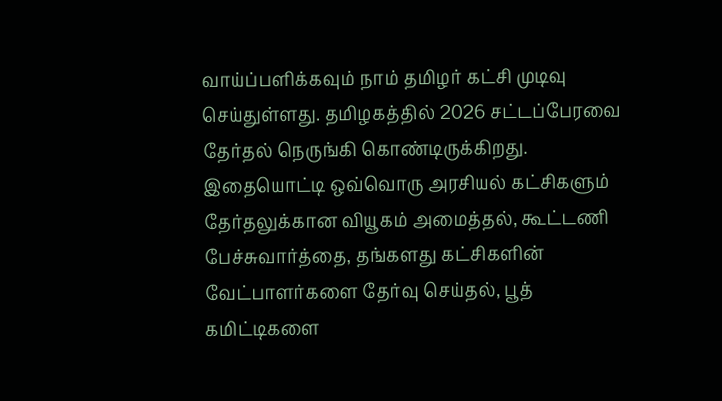வாய்ப்பளிக்கவும் நாம் தமிழர் கட்சி முடிவு செய்துள்ளது. தமிழகத்தில் 2026 சட்டப்பேரவை தேர்தல் நெருங்கி கொண்டிருக்கிறது. இதையொட்டி ஒவ்வொரு அரசியல் கட்சிகளும் தேர்தலுக்கான வியூகம் அமைத்தல், கூட்டணி பேச்சுவார்த்தை, தங்களது கட்சிகளின் வேட்பாளர்களை தேர்வு செய்தல், பூத் கமிட்டிகளை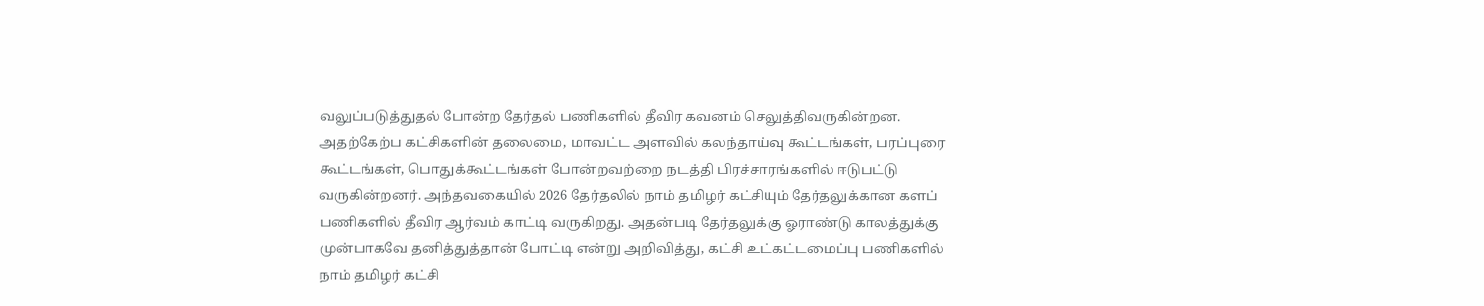வலுப்படுத்துதல் போன்ற தேர்தல் பணிகளில் தீவிர கவனம் செலுத்திவருகின்றன. அதற்கேற்ப கட்சிகளின் தலைமை, மாவட்ட அளவில் கலந்தாய்வு கூட்டங்கள், பரப்புரை கூட்டங்கள், பொதுக்கூட்டங்கள் போன்றவற்றை நடத்தி பிரச்சாரங்களில் ஈடுபட்டு வருகின்றனர். அந்தவகையில் 2026 தேர்தலில் நாம் தமிழர் கட்சியும் தேர்தலுக்கான களப் பணிகளில் தீவிர ஆர்வம் காட்டி வருகிறது. அதன்படி தேர்தலுக்கு ஓராண்டு காலத்துக்கு முன்பாகவே தனித்துத்தான் போட்டி என்று அறிவித்து, கட்சி உட்கட்டமைப்பு பணிகளில் நாம் தமிழர் கட்சி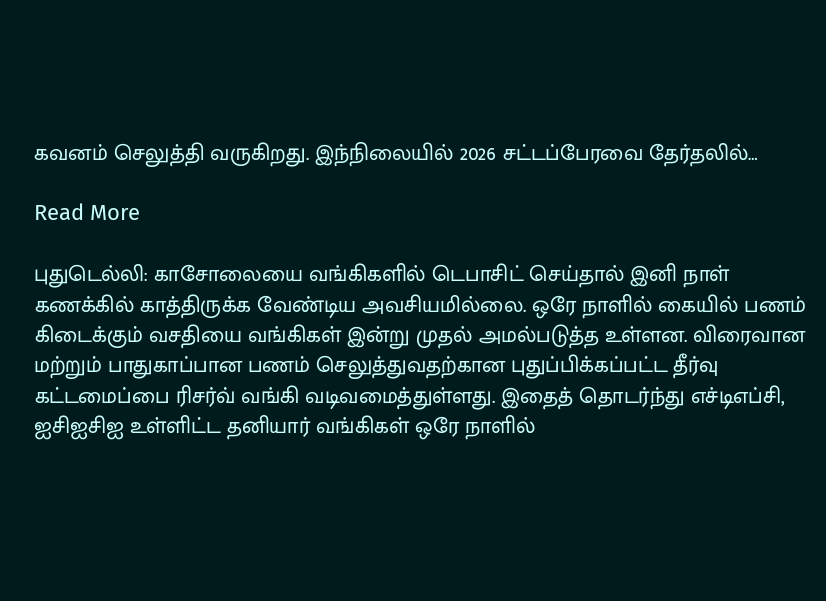கவனம் செலுத்தி வருகிறது. இந்நிலையில் 2026 சட்டப்பேரவை தேர்தலில்…

Read More

புதுடெல்லி: காசோலையை வங்கிகளில் டெபாசிட் செய்தால் இனி நாள் கணக்கில் காத்திருக்க வேண்டிய அவசியமில்லை. ஒரே நாளில் கையில் பணம் கிடைக்கும் வசதியை வங்கிகள் இன்று முதல் அமல்படுத்த உள்ளன. விரைவான மற்றும் பாதுகாப்பான பணம் செலுத்துவதற்கான புதுப்பிக்கப்பட்ட தீர்வு கட்டமைப்பை ரிசர்வ் வங்கி வடிவமைத்துள்ளது. இதைத் தொடர்ந்து எச்டிஎப்சி, ஐசிஐசிஐ உள்ளிட்ட தனியார் வங்கிகள் ஒரே நாளில்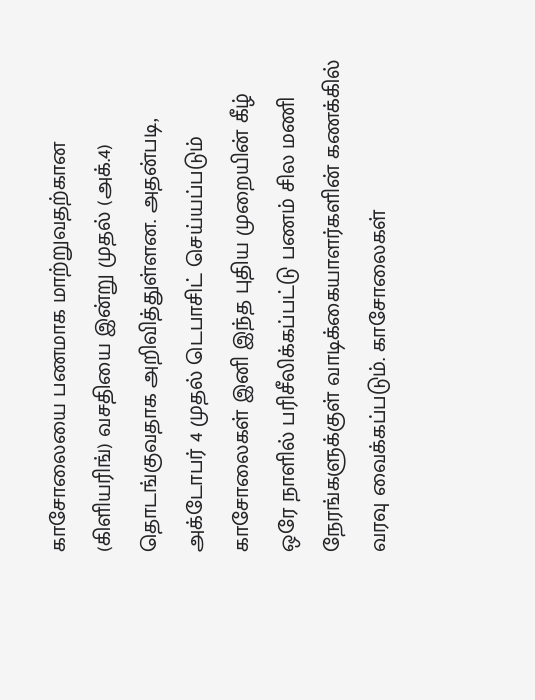காசோலையை பணமாக மாற்றுவதற்கான (கிளியரிங்) வசதியை இன்று முதல் (அக்.4) தொடங்குவதாக அறிவித்துள்ளன. அதன்படி, அக்டோபர் 4 முதல் டெபாசிட் செய்யப்படும் காசோலைகள் இனி இந்த புதிய முறையின் கீழ் ஒரே நாளில் பரிசீலிக்கப்பட்டு பணம் சில மணி நேரங்களுக்குள் வாடிக்கையாளர்களின் கணக்கில் வரவு வைக்கப்படும். காசோலைகள்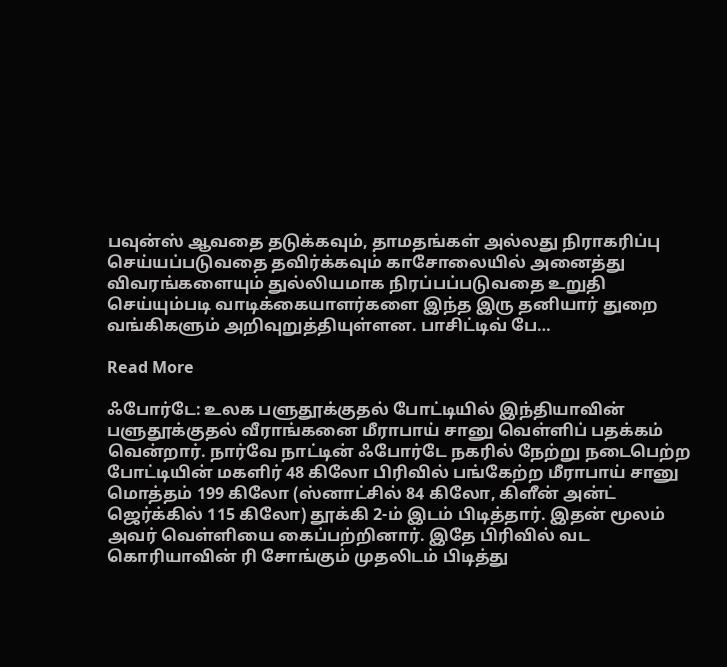பவுன்ஸ் ஆவதை தடுக்கவும், தாமதங்கள் அல்லது நிராகரிப்பு செய்யப்படுவதை தவிர்க்கவும் காசோலையில் அனைத்து விவரங்களையும் துல்லியமாக நிரப்பப்படுவதை உறுதி செய்யும்படி வாடிக்கையாளர்களை இந்த இரு தனியார் துறை வங்கிகளும் அறிவுறுத்தியுள்ளன. பாசிட்டிவ் பே…

Read More

ஃபோர்டே: உலக பளுதூக்குதல் போட்டியில் இந்தியாவின் பளுதூக்குதல் வீராங்கனை மீராபாய் சானு வெள்ளிப் பதக்கம் வென்றார். நார்வே நாட்டின் ஃபோர்டே நகரில் நேற்று நடைபெற்ற போட்டியின் மகளிர் 48 கிலோ பிரிவில் பங்கேற்ற மீராபாய் சானு மொத்தம் 199 கிலோ (ஸ்னாட்சில் 84 கிலோ, கிளீன் அன்ட் ஜெர்க்கில் 115 கிலோ) தூக்கி 2-ம் இடம் பிடித்தார். இதன் மூலம் அவர் வெள்ளியை கைப்பற்றினார். இதே பிரிவில் வட கொரியாவின் ரி சோங்கும் முதலிடம் பிடித்து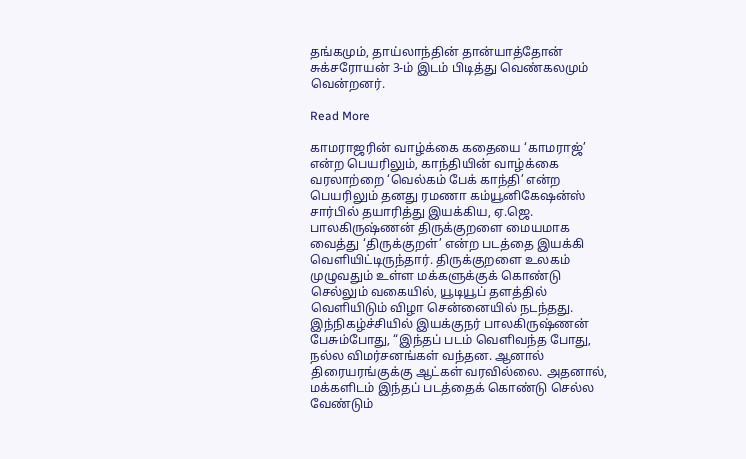தங்கமும், தாய்லாந்தின் தான்யாத்தோன் சுக்சரோயன் 3-ம் இடம் பிடித்து வெண்கலமும் வென்றனர்.

Read More

காமராஜரின் வாழ்க்கை கதையை ‘காமராஜ்’ என்ற பெயரிலும், காந்தியின் வாழ்க்கை வரலாற்றை ‘வெல்கம் பேக் காந்தி’ என்ற பெயரிலும் தனது ரமணா கம்யூனிகேஷன்ஸ் சார்பில் தயாரித்து இயக்கிய, ஏ.ஜெ. பாலகிருஷ்ணன் திருக்குறளை மையமாக வைத்து ‘திருக்குறள்’ என்ற படத்தை இயக்கி வெளியிட்டிருந்தார். திருக்குறளை உலகம் முழுவதும் உள்ள மக்களுக்குக் கொண்டு செல்லும் வகையில், யூடியூப் தளத்தில் வெளியிடும் விழா சென்னையில் நடந்தது. இந்நிகழ்ச்சியில் இயக்குநர் பாலகிருஷ்ணன் பேசும்போது, “இந்தப் படம் வெளிவந்த போது, நல்ல விமர்சனங்கள் வந்தன. ஆனால் திரையரங்குக்கு ஆட்கள் வரவில்லை. அதனால், மக்களிடம் இந்தப் படத்தைக் கொண்டு செல்ல வேண்டும்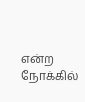என்ற நோக்கில்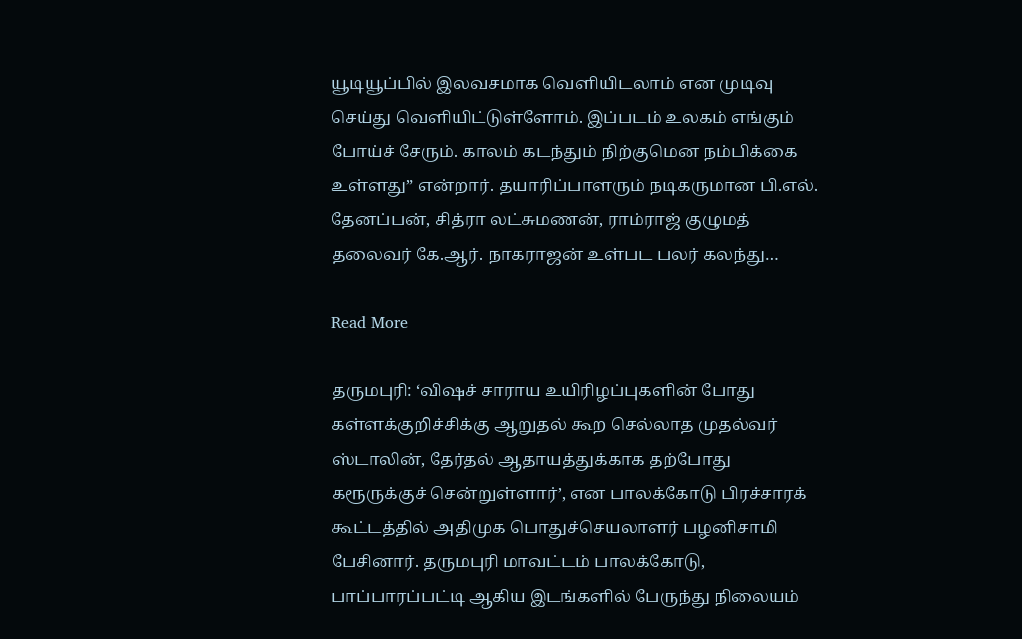யூடியூப்பில் இலவசமாக வெளியிடலாம் என முடிவு செய்து வெளியிட்டுள்ளோம். இப்படம் உலகம் எங்கும் போய்ச் சேரும். காலம் கடந்தும் நிற்குமென நம்பிக்கை உள்ளது” என்றார். தயாரிப்பாளரும் நடிகருமான பி.எல். தேனப்பன், சித்ரா லட்சுமணன், ராம்ராஜ் குழுமத் தலைவர் கே.ஆர். நாகராஜன் உள்பட பலர் கலந்து…

Read More

தருமபுரி: ‘விஷச் சாராய உயிரிழப்புகளின் போது கள்ளக்குறிச்சிக்கு ஆறுதல் கூற செல்லாத முதல்வர் ஸ்டாலின், தேர்தல் ஆதாயத்துக்காக தற்போது கரூருக்குச் சென்றுள்ளார்’, என பாலக்கோடு பிரச்சாரக் கூட்டத்தில் அதிமுக பொதுச்செயலாளர் பழனிசாமி பேசினார். தருமபுரி மாவட்டம் பாலக்கோடு, பாப்பாரப்பட்டி ஆகிய இடங்களில் பேருந்து நிலையம்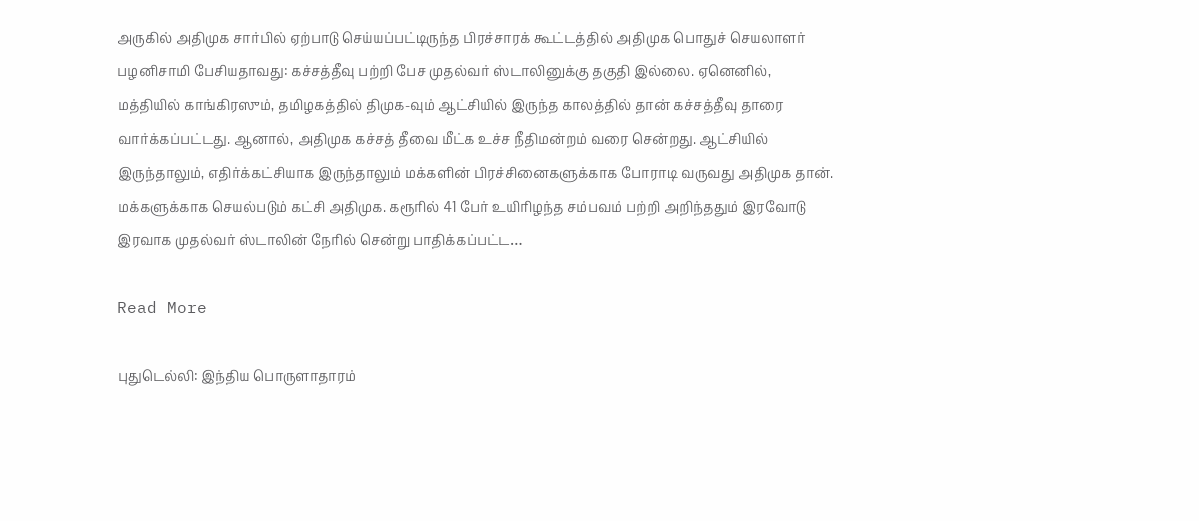அருகில் அதிமுக சார்பில் ஏற்பாடு செய்யப்பட்டிருந்த பிரச்சாரக் கூட்டத்தில் அதிமுக பொதுச் செயலாளர் பழனிசாமி பேசியதாவது: கச்சத்தீவு பற்றி பேச முதல்வர் ஸ்டாலினுக்கு தகுதி இல்லை. ஏனெனில், மத்தியில் காங்கிரஸும், தமிழகத்தில் திமுக-வும் ஆட்சியில் இருந்த காலத்தில் தான் கச்சத்தீவு தாரை வார்க்கப்பட்டது. ஆனால், அதிமுக கச்சத் தீவை மீட்க உச்ச நீதிமன்றம் வரை சென்றது. ஆட்சியில் இருந்தாலும், எதிர்க்கட்சியாக இருந்தாலும் மக்களின் பிரச்சினைகளுக்காக போராடி வருவது அதிமுக தான். மக்களுக்காக செயல்படும் கட்சி அதிமுக. கரூரில் 41 பேர் உயிரிழந்த சம்பவம் பற்றி அறிந்ததும் இரவோடு இரவாக முதல்வர் ஸ்டாலின் நேரில் சென்று பாதிக்கப்பட்ட…

Read More

புதுடெல்லி: இந்திய பொருளாதாரம்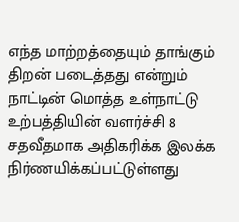எந்த மாற்றத்தையும் தாங்கும் திறன் படைத்தது என்றும் நாட்டின் மொத்த உள்நாட்டு உற்பத்தியின் வளர்ச்சி 8 சதவீதமாக அதிகரிக்க இலக்க நிர்ணயிக்கப்பட்டுள்ளது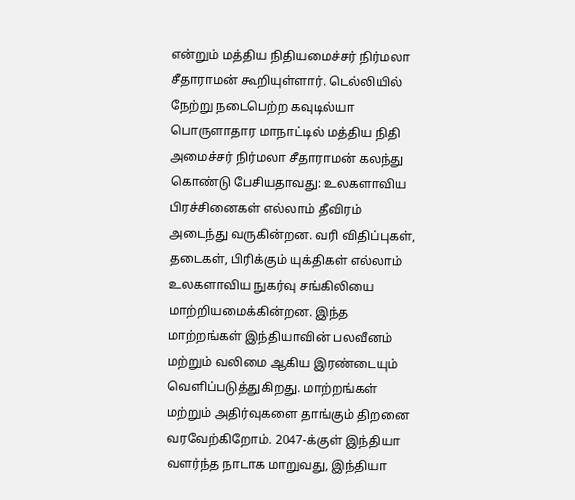என்றும் மத்திய நிதியமைச்சர் நிர்மலா சீதாராமன் கூறியுள்ளார். டெல்லியில் நேற்று நடைபெற்ற கவுடில்யா பொருளாதார மாநாட்டில் மத்திய நிதி அமைச்சர் நிர்மலா சீதாராமன் கலந்து கொண்டு பேசியதாவது: உலகளாவிய பிரச்சினைகள் எல்லாம் தீவிரம் அடைந்து வருகின்றன. வரி விதிப்புகள், தடைகள், பிரிக்கும் யுக்திகள் எல்லாம் உலகளாவிய நுகர்வு சங்கிலியை மாற்றியமைக்கின்றன. இந்த மாற்றங்கள் இந்தியாவின் பலவீனம் மற்றும் வலிமை ஆகிய இரண்டையும் வெளிப்படுத்துகிறது. மாற்றங்கள் மற்றும் அதிர்வுகளை தாங்கும் திறனை வரவேற்கிறோம். 2047-க்குள் இந்தியா வளர்ந்த நாடாக மாறுவது, இந்தியா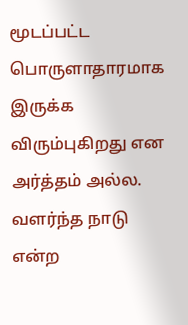மூடப்பட்ட பொருளாதாரமாக இருக்க விரும்புகிறது என அர்த்தம் அல்ல. வளர்ந்த நாடு என்ற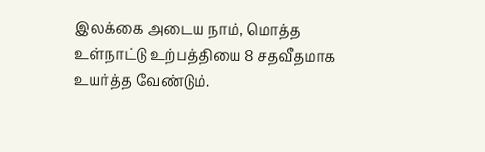இலக்கை அடைய நாம், மொத்த உள்நாட்டு உற்பத்தியை 8 சதவீதமாக உயர்த்த வேண்டும்.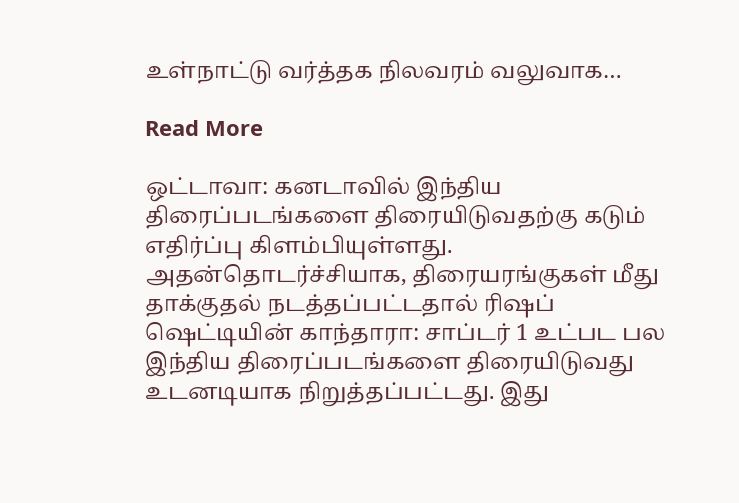உள்நாட்டு வர்த்தக நிலவரம் வலுவாக…

Read More

ஒட்டாவா: கனடாவில் இந்திய திரைப்படங்களை திரையிடுவதற்கு கடும் எதிர்ப்பு கிளம்பியுள்ளது. அதன்தொடர்ச்சியாக, திரையரங்குகள் மீது தாக்குதல் நடத்தப்பட்டதால் ரிஷப் ஷெட்டியின் காந்தாரா: சாப்டர் 1 உட்பட பல இந்திய திரைப்படங்களை திரையிடுவது உடனடியாக நிறுத்தப்பட்டது. இது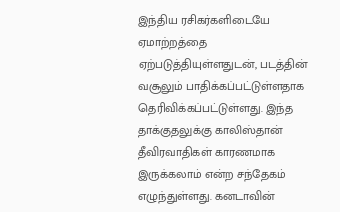இந்திய ரசிகர்களிடையே ஏமாற்றத்தை ஏற்படுத்தியுள்ளதுடன், படத்தின் வசூலும் பாதிக்கப்பட்டுள்ளதாக தெரிவிக்கப்பட்டுள்ளது. இந்த தாக்குதலுக்கு காலிஸ்தான் தீவிரவாதிகள் காரணமாக இருக்கலாம் என்ற சந்தேகம் எழுந்துள்ளது. கனடாவின்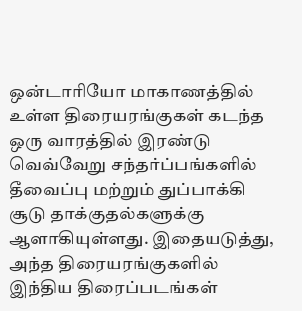ஒன்டாரியோ மாகாணத்தில் உள்ள திரையரங்குகள் கடந்த ஒரு வாரத்தில் இரண்டு வெவ்வேறு சந்தர்ப்பங்களில் தீவைப்பு மற்றும் துப்பாக்கி சூடு தாக்குதல்களுக்கு ஆளாகியுள்ளது. இதையடுத்து, அந்த திரையரங்குகளில் இந்திய திரைப்படங்கள்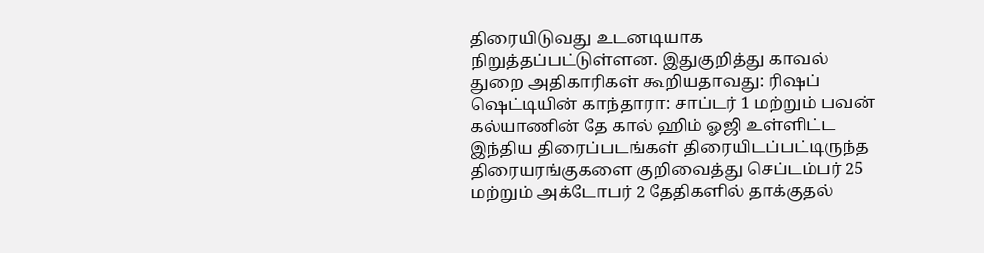திரையிடுவது உடனடியாக நிறுத்தப்பட்டுள்ளன. இதுகுறித்து காவல் துறை அதிகாரிகள் கூறியதாவது: ரிஷப் ஷெட்டியின் காந்தாரா: சாப்டர் 1 மற்றும் பவன் கல்யாணின் தே கால் ஹிம் ஓஜி உள்ளிட்ட இந்திய திரைப்படங்கள் திரையிடப்பட்டிருந்த திரையரங்குகளை குறிவைத்து செப்டம்பர் 25 மற்றும் அக்டோபர் 2 தேதிகளில் தாக்குதல்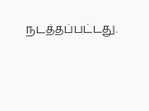நடத்தப்பட்டது.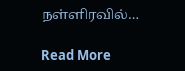நள்ளிரவில்…

Read More